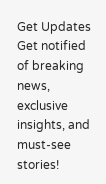Get Updates
Get notified of breaking news, exclusive insights, and must-see stories!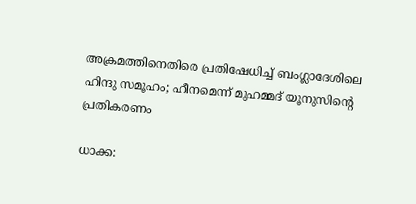അക്രമത്തിനെതിരെ പ്രതിഷേധിച്ച് ബംഗ്ലാദേശിലെ ഹിന്ദു സമൂഹം; ഹീനമെന്ന് മുഹമ്മദ് യൂനുസിന്റെ പ്രതികരണം

ധാക്ക: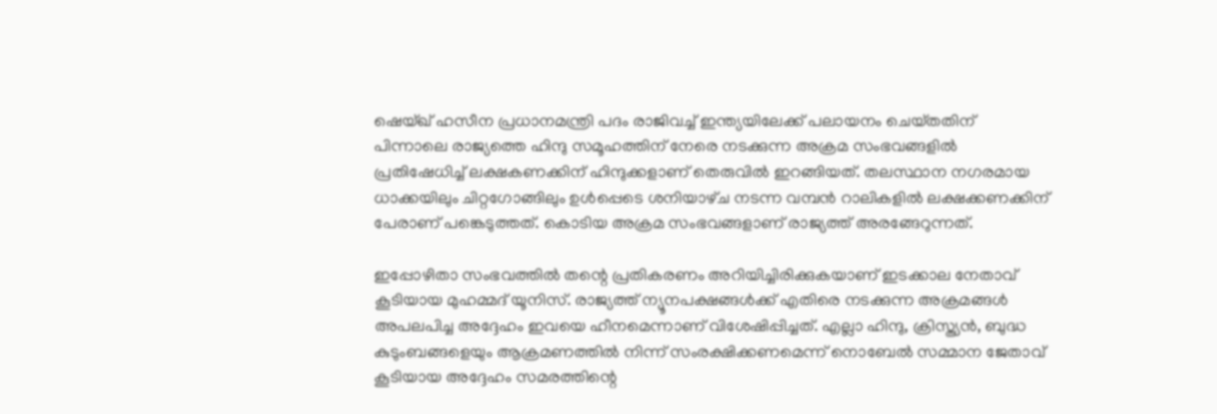ഷെയ്ഖ് ഹസീന പ്രധാനമന്ത്രി പദം രാജിവച്ച് ഇന്ത്യയിലേക്ക് പലായനം ചെയ്‌തതിന് പിന്നാലെ രാജ്യത്തെ ഹിന്ദു സമൂഹത്തിന് നേരെ നടക്കുന്ന അക്രമ സംഭവങ്ങളിൽ പ്രതിഷേധിച്ച് ലക്ഷകണക്കിന് ഹിന്ദുക്കളാണ് തെരുവിൽ ഇറങ്ങിയത്. തലസ്ഥാന നഗരമായ ധാക്കയിലും ചിറ്റഗോങ്ങിലും ഉൾപ്പെടെ ശനിയാഴ്‌ച നടന്ന വമ്പൻ റാലികളിൽ ലക്ഷക്കണക്കിന് പേരാണ് പങ്കെടുത്തത്. കൊടിയ അക്രമ സംഭവങ്ങളാണ് രാജ്യത്ത് അരങ്ങേറുന്നത്.

ഇപ്പോഴിതാ സംഭവത്തിൽ തന്റെ പ്രതികരണം അറിയിച്ചിരിക്കുകയാണ് ഇടക്കാല നേതാവ് കൂടിയായ മുഹമ്മദ് യൂനിസ്. രാജ്യത്ത് ന്യൂനപക്ഷങ്ങൾക്ക് എതിരെ നടക്കുന്ന അക്രമങ്ങൾ അപലപിച്ച അദ്ദേഹം ഇവയെ ഹീനമെന്നാണ് വിശേഷിപ്പിച്ചത്. എല്ലാ ഹിന്ദു, ക്രിസ്ത്യൻ, ബുദ്ധ കുടുംബങ്ങളെയും ആക്രമണത്തിൽ നിന്ന് സംരക്ഷിക്കണമെന്ന് നൊബേൽ സമ്മാന ജേതാവ് കൂടിയായ അദ്ദേഹം സമരത്തിന്റെ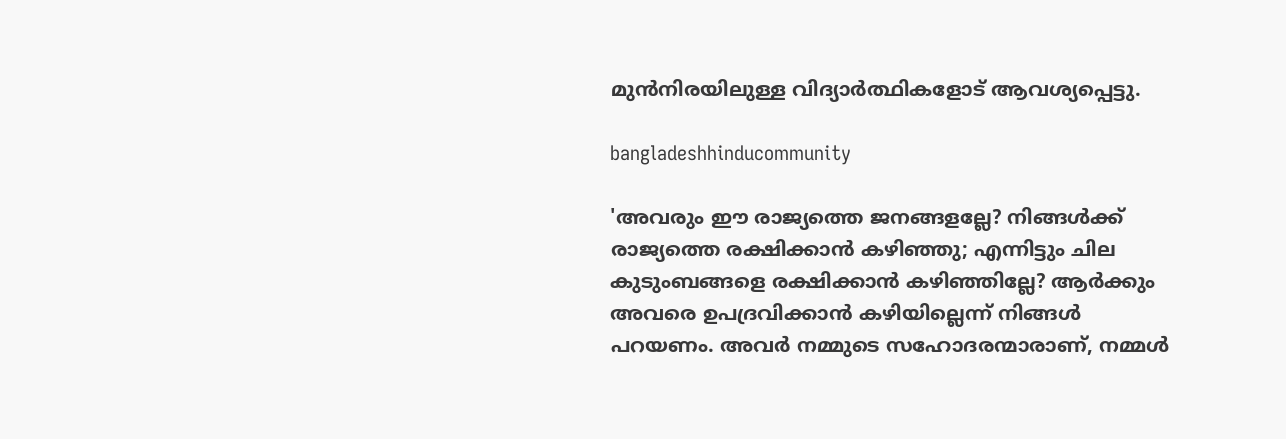മുൻനിരയിലുള്ള വിദ്യാർത്ഥികളോട് ആവശ്യപ്പെട്ടു.

bangladeshhinducommunity

'അവരും ഈ രാജ്യത്തെ ജനങ്ങളല്ലേ? നിങ്ങൾക്ക് രാജ്യത്തെ രക്ഷിക്കാൻ കഴിഞ്ഞു; എന്നിട്ടും ചില കുടുംബങ്ങളെ രക്ഷിക്കാൻ കഴിഞ്ഞില്ലേ? ആർക്കും അവരെ ഉപദ്രവിക്കാൻ കഴിയില്ലെന്ന് നിങ്ങൾ പറയണം. അവർ നമ്മുടെ സഹോദരന്മാരാണ്, നമ്മൾ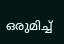ഒരുമിച്ച്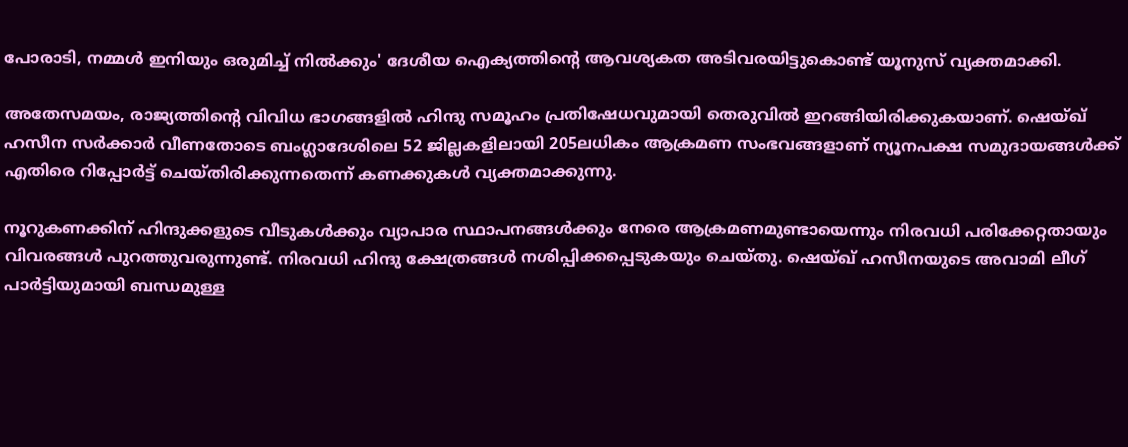പോരാടി, നമ്മൾ ഇനിയും ഒരുമിച്ച് നിൽക്കും' ദേശീയ ഐക്യത്തിന്റെ ആവശ്യകത അടിവരയിട്ടുകൊണ്ട് യൂനുസ് വ്യക്തമാക്കി.

അതേസമയം, രാജ്യത്തിന്റെ വിവിധ ഭാഗങ്ങളിൽ ഹിന്ദു സമൂഹം പ്രതിഷേധവുമായി തെരുവിൽ ഇറങ്ങിയിരിക്കുകയാണ്. ഷെയ്ഖ് ഹസീന സർക്കാർ വീണതോടെ ബംഗ്ലാദേശിലെ 52 ജില്ലകളിലായി 205ലധികം ആക്രമണ സംഭവങ്ങളാണ് ന്യൂനപക്ഷ സമുദായങ്ങൾക്ക് എതിരെ റിപ്പോർട്ട് ചെയ്‌തിരിക്കുന്നതെന്ന് കണക്കുകൾ വ്യക്തമാക്കുന്നു.

നൂറുകണക്കിന് ഹിന്ദുക്കളുടെ വീടുകൾക്കും വ്യാപാര സ്ഥാപനങ്ങൾക്കും നേരെ ആക്രമണമുണ്ടായെന്നും നിരവധി പരിക്കേറ്റതായും വിവരങ്ങൾ പുറത്തുവരുന്നുണ്ട്. നിരവധി ഹിന്ദു ക്ഷേത്രങ്ങൾ നശിപ്പിക്കപ്പെടുകയും ചെയ്‌തു. ഷെയ്ഖ് ഹസീനയുടെ അവാമി ലീഗ് പാർട്ടിയുമായി ബന്ധമുള്ള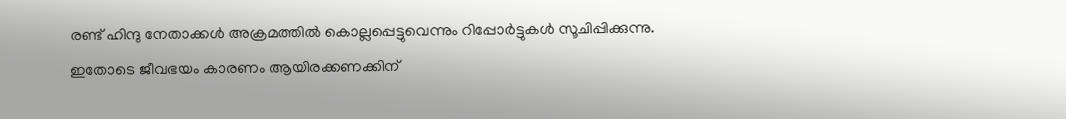രണ്ട് ഹിന്ദു നേതാക്കൾ അക്രമത്തിൽ കൊല്ലപ്പെട്ടുവെന്നും റിപ്പോർട്ടുകൾ സൂചിപ്പിക്കുന്നു. ഇതോടെ ജീവഭയം കാരണം ആയിരക്കണക്കിന്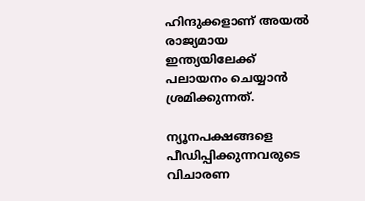ഹിന്ദുക്കളാണ് അയൽ രാജ്യമായ ഇന്ത്യയിലേക്ക് പലായനം ചെയ്യാൻ ശ്രമിക്കുന്നത്.

ന്യൂനപക്ഷങ്ങളെ പീഡിപ്പിക്കുന്നവരുടെ വിചാരണ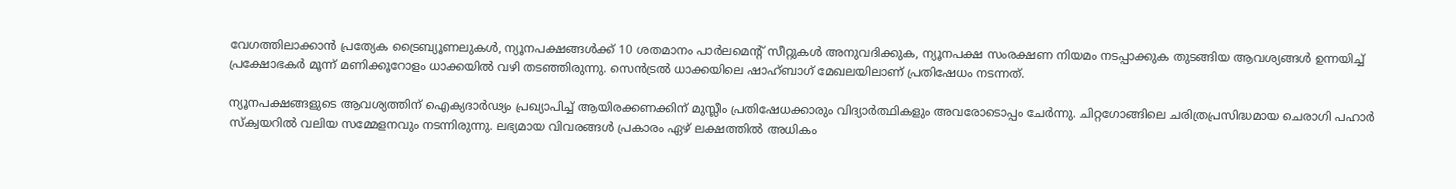വേഗത്തിലാക്കാൻ പ്രത്യേക ട്രൈബ്യൂണലുകൾ, ന്യൂനപക്ഷങ്ങൾക്ക് 10 ശതമാനം പാർലമെന്റ് സീറ്റുകൾ അനുവദിക്കുക, ന്യൂനപക്ഷ സംരക്ഷണ നിയമം നടപ്പാക്കുക തുടങ്ങിയ ആവശ്യങ്ങൾ ഉന്നയിച്ച് പ്രക്ഷോഭകർ മൂന്ന് മണിക്കൂറോളം ധാക്കയിൽ വഴി തടഞ്ഞിരുന്നു. സെൻട്രൽ ധാക്കയിലെ ഷാഹ്ബാഗ് മേഖലയിലാണ് പ്രതിഷേധം നടന്നത്.

ന്യൂനപക്ഷങ്ങളുടെ ആവശ്യത്തിന് ഐക്യദാർഢ്യം പ്രഖ്യാപിച്ച് ആയിരക്കണക്കിന് മുസ്ലീം പ്രതിഷേധക്കാരും വിദ്യാർത്ഥികളും അവരോടൊപ്പം ചേർന്നു. ചിറ്റഗോങ്ങിലെ ചരിത്രപ്രസിദ്ധമായ ചെരാഗി പഹാർ സ്ക്വയറിൽ വലിയ സമ്മേളനവും നടന്നിരുന്നു. ലഭ്യമായ വിവരങ്ങൾ പ്രകാരം ഏഴ് ലക്ഷത്തിൽ അധികം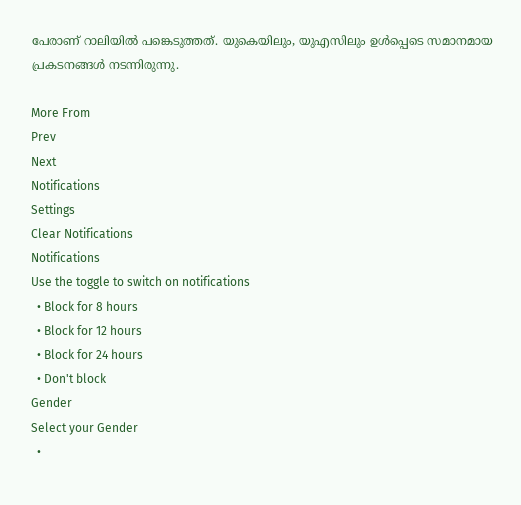പേരാണ് റാലിയിൽ പങ്കെടുത്തത്. യുകെയിലും, യുഎസിലും ഉൾപ്പെടെ സമാനമായ പ്രകടനങ്ങൾ നടന്നിരുന്നു.

More From
Prev
Next
Notifications
Settings
Clear Notifications
Notifications
Use the toggle to switch on notifications
  • Block for 8 hours
  • Block for 12 hours
  • Block for 24 hours
  • Don't block
Gender
Select your Gender
  •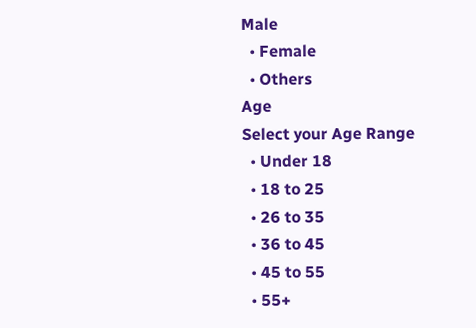Male
  • Female
  • Others
Age
Select your Age Range
  • Under 18
  • 18 to 25
  • 26 to 35
  • 36 to 45
  • 45 to 55
  • 55+